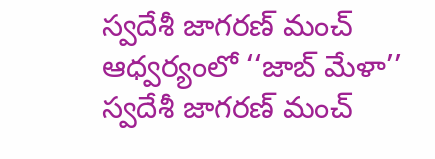స్వదేశీ జాగరణ్ మంచ్ ఆధ్వర్యంలో ‘‘జాబ్ మేళా’’
స్వదేశీ జాగరణ్ మంచ్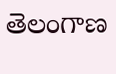తెలంగాణ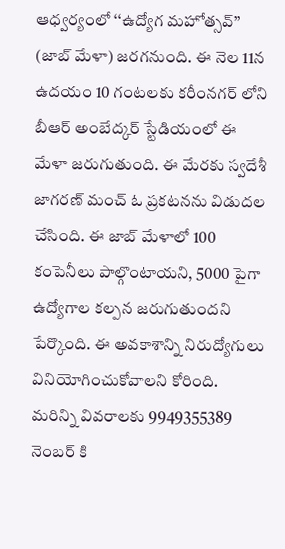ఆధ్వర్యంలో ‘‘ఉద్యోగ మహోత్సవ్’’ (జాబ్ మేళా) జరగనుంది. ఈ నెల 11న ఉదయం 10 గంటలకు కరీంనగర్ లోని బీఆర్ అంబేద్కర్ స్టేడియంలో ఈ మేళా జరుగుతుంది. ఈ మేరకు స్వదేశీ జాగరణ్ మంచ్ ఓ ప్రకటనను విడుదల చేసింది. ఈ జాబ్ మేళాలో 100 కంపెనీలు పాల్గొంటాయని, 5000 పైగా ఉద్యోగాల కల్పన జరుగుతుందని పేర్కొంది. ఈ అవకాశాన్ని నిరుద్యోగులు వినియోగించుకోవాలని కోరింది. మరిన్ని వివరాలకు 9949355389 నెంబర్ కి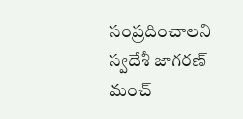సంప్రదించాలని స్వదేశీ జాగరణ్ మంచ్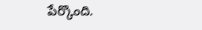పేర్కొంది.